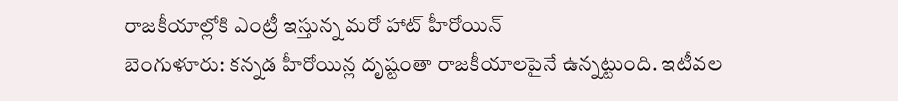రాజకీయాల్లోకి ఎంట్రీ ఇస్తున్న మరో హాట్ హీరోయిన్
బెంగుళూరు: కన్నడ హీరోయిన్ల దృష్టంతా రాజకీయాలపైనే ఉన్నట్టుంది. ఇటీవల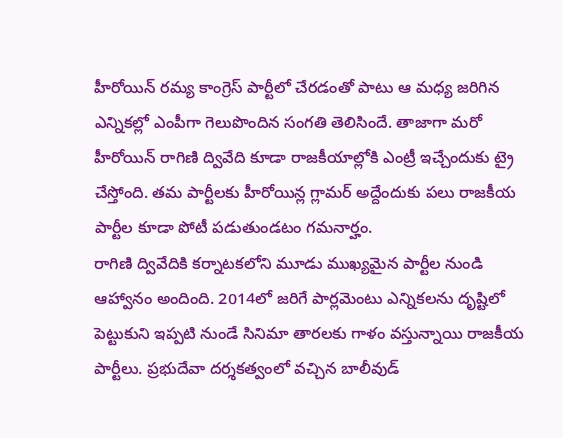హీరోయిన్ రమ్య కాంగ్రెస్ పార్టీలో చేరడంతో పాటు ఆ మధ్య జరిగిన ఎన్నికల్లో ఎంపీగా గెలుపొందిన సంగతి తెలిసిందే. తాజాగా మరో హీరోయిన్ రాగిణి ద్వివేది కూడా రాజకీయాల్లోకి ఎంట్రీ ఇచ్చేందుకు ట్రై చేస్తోంది. తమ పార్టీలకు హీరోయిన్ల గ్లామర్ అద్దేందుకు పలు రాజకీయ పార్టీల కూడా పోటీ పడుతుండటం గమనార్హం.
రాగిణి ద్వివేదికి కర్నాటకలోని మూడు ముఖ్యమైన పార్టీల నుండి ఆహ్వానం అందింది. 2014లో జరిగే పార్లమెంటు ఎన్నికలను దృష్టిలో పెట్టుకుని ఇప్పటి నుండే సినిమా తారలకు గాళం వస్తున్నాయి రాజకీయ పార్టీలు. ప్రభుదేవా దర్శకత్వంలో వచ్చిన బాలీవుడ్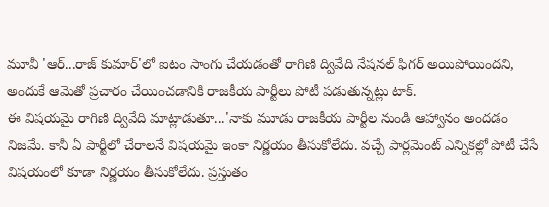మూవీ 'ఆర్...రాజ్ కుమార్'లో ఐటం సాంగు చేయడంతో రాగిణి ద్వివేది నేషనల్ ఫిగర్ అయిపోయిందని, అందుకే ఆమెతో ప్రచారం చేయించడానికి రాజకీయ పార్టీలు పోటీ పడుతున్నట్లు టాక్.
ఈ విషయమై రాగిణి ద్వివేది మాట్లాడుతూ...'నాకు మూడు రాజకీయ పార్టీల నుండి ఆహ్వానం అందడం నిజమే. కానీ ఏ పార్టీలో చేరాలనే విషయమై ఇంకా నిర్ణయం తీసుకోలేదు. వచ్చే పార్లమెంట్ ఎన్నికల్లో పోటీ చేసే విషయంలో కూడా నిర్ణయం తీసుకోలేదు. ప్రస్తుతం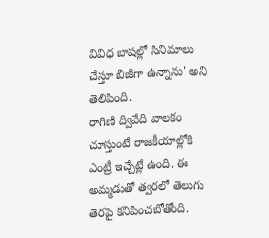వివిధ బాషల్లో సినిమాలు చేస్తూ బిజీగా ఉన్నాను' అని తెలిపింది.
రాగిణి ద్వివేది వాలకం చూస్తుంటే రాజకీయాల్లోకి ఎంట్రీ ఇచ్చేట్లే ఉంది. ఈ అమ్మడుతో త్వరలో తెలుగు తెరపై కనిపించబోతోంది.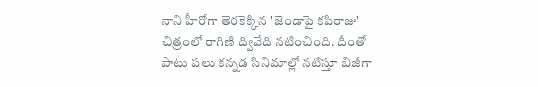నాని హీరోగా తెరకెక్కిన 'జెండాపై కపిరాజు' చిత్రంలో రాగిణి ద్వివేది నటించింది. దీంతో పాటు పలు కన్నడ సినిమాల్లో నటిస్తూ బిజీగా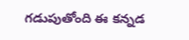గడుపుతోంది ఈ కన్నడ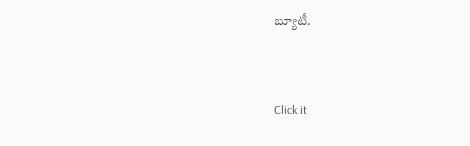బ్యూటీ.


Click it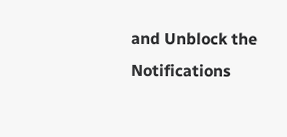and Unblock the Notifications